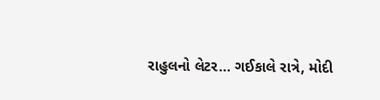રાહુલનો લેટર... ગઈકાલે રાત્રે, મોદી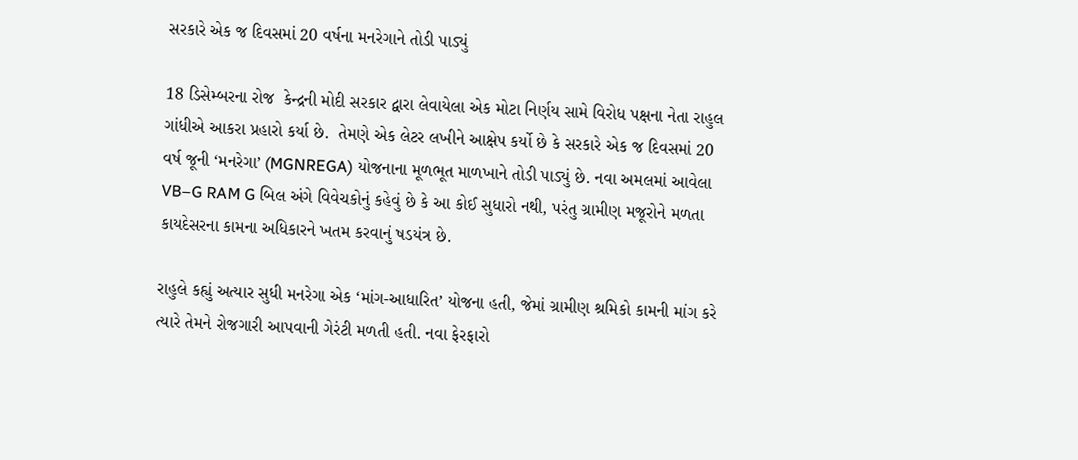સરકારે એક જ દિવસમાં 20 વર્ષના મનરેગાને તોડી પાડ્યું

18 ડિસેમ્બરના રોજ  કેન્દ્રની મોદી સરકાર દ્વારા લેવાયેલા એક મોટા નિર્ણય સામે વિરોધ પક્ષના નેતા રાહુલ ગાંધીએ આકરા પ્રહારો કર્યા છે.  તેમણે એક લેટર લખીને આક્ષેપ કર્યો છે કે સરકારે એક જ દિવસમાં 20 વર્ષ જૂની ‘મનરેગા’ (MGNREGA) યોજનાના મૂળભૂત માળખાને તોડી પાડ્યું છે. નવા અમલમાં આવેલા VB–G RAM G બિલ અંગે વિવેચકોનું કહેવું છે કે આ કોઈ સુધારો નથી, પરંતુ ગ્રામીણ મજૂરોને મળતા કાયદેસરના કામના અધિકારને ખતમ કરવાનું ષડયંત્ર છે.

રાહુલે કહ્યું અત્યાર સુધી મનરેગા એક ‘માંગ-આધારિત’ યોજના હતી, જેમાં ગ્રામીણ શ્રમિકો કામની માંગ કરે ત્યારે તેમને રોજગારી આપવાની ગેરંટી મળતી હતી. નવા ફેરફારો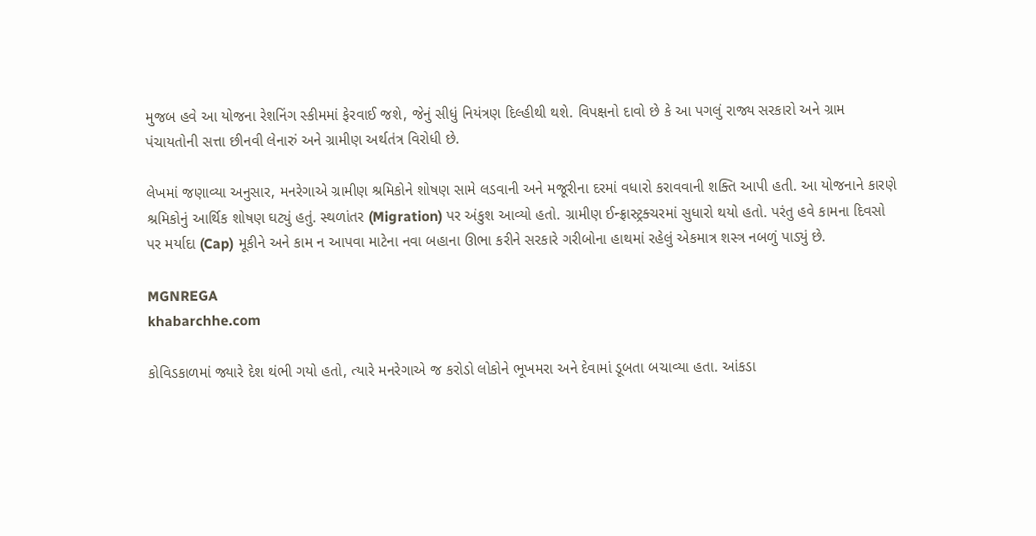મુજબ હવે આ યોજના રેશનિંગ સ્કીમમાં ફેરવાઈ જશે, જેનું સીધું નિયંત્રણ દિલ્હીથી થશે. વિપક્ષનો દાવો છે કે આ પગલું રાજ્ય સરકારો અને ગ્રામ પંચાયતોની સત્તા છીનવી લેનારું અને ગ્રામીણ અર્થતંત્ર વિરોધી છે.

લેખમાં જણાવ્યા અનુસાર, મનરેગાએ ગ્રામીણ શ્રમિકોને શોષણ સામે લડવાની અને મજૂરીના દરમાં વધારો કરાવવાની શક્તિ આપી હતી. આ યોજનાને કારણે શ્રમિકોનું આર્થિક શોષણ ઘટ્યું હતું. સ્થળાંતર (Migration) પર અંકુશ આવ્યો હતો. ગ્રામીણ ઈન્ફ્રાસ્ટ્રક્ચરમાં સુધારો થયો હતો. પરંતુ હવે કામના દિવસો પર મર્યાદા (Cap) મૂકીને અને કામ ન આપવા માટેના નવા બહાના ઊભા કરીને સરકારે ગરીબોના હાથમાં રહેલું એકમાત્ર શસ્ત્ર નબળું પાડ્યું છે.

MGNREGA
khabarchhe.com

કોવિડકાળમાં જ્યારે દેશ થંભી ગયો હતો, ત્યારે મનરેગાએ જ કરોડો લોકોને ભૂખમરા અને દેવામાં ડૂબતા બચાવ્યા હતા. આંકડા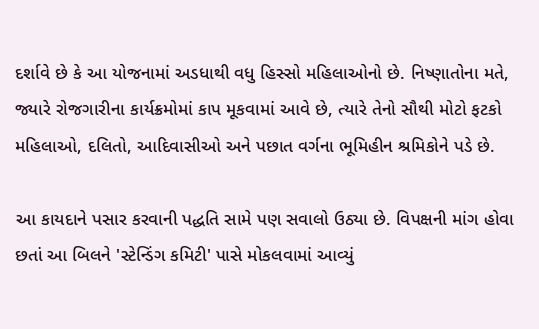દર્શાવે છે કે આ યોજનામાં અડધાથી વધુ હિસ્સો મહિલાઓનો છે. નિષ્ણાતોના મતે, જ્યારે રોજગારીના કાર્યક્રમોમાં કાપ મૂકવામાં આવે છે, ત્યારે તેનો સૌથી મોટો ફટકો મહિલાઓ, દલિતો, આદિવાસીઓ અને પછાત વર્ગના ભૂમિહીન શ્રમિકોને પડે છે.

આ કાયદાને પસાર કરવાની પદ્ધતિ સામે પણ સવાલો ઉઠ્યા છે. વિપક્ષની માંગ હોવા છતાં આ બિલને 'સ્ટેન્ડિંગ કમિટી' પાસે મોકલવામાં આવ્યું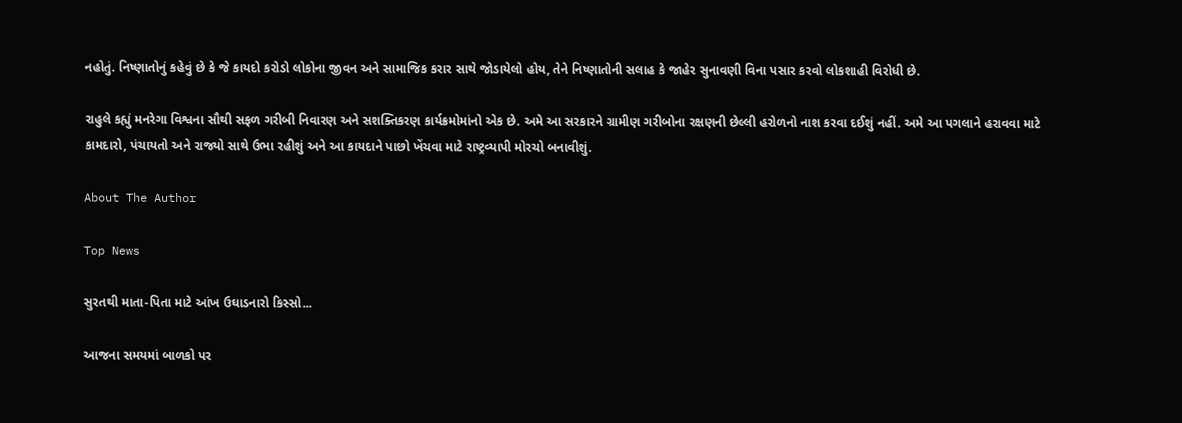નહોતું. નિષ્ણાતોનું કહેવું છે કે જે કાયદો કરોડો લોકોના જીવન અને સામાજિક કરાર સાથે જોડાયેલો હોય, તેને નિષ્ણાતોની સલાહ કે જાહેર સુનાવણી વિના પસાર કરવો લોકશાહી વિરોધી છે.

રાહુલે કહ્યું મનરેગા વિશ્વના સૌથી સફળ ગરીબી નિવારણ અને સશક્તિકરણ કાર્યક્રમોમાંનો એક છે. અમે આ સરકારને ગ્રામીણ ગરીબોના રક્ષણની છેલ્લી હરોળનો નાશ કરવા દઈશું નહીં. અમે આ પગલાને હરાવવા માટે કામદારો, પંચાયતો અને રાજ્યો સાથે ઉભા રહીશું અને આ કાયદાને પાછો ખેંચવા માટે રાષ્ટ્રવ્યાપી મોરચો બનાવીશું.

About The Author

Top News

સુરતથી માતા-પિતા માટે આંખ ઉઘાડનારો કિસ્સો...

આજના સમયમાં બાળકો પર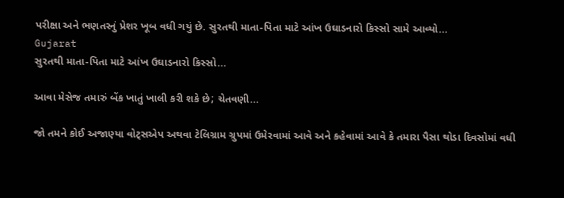પરીક્ષા અને ભણતરનું પ્રેશર ખૂબ વધી ગયું છે. સુરતથી માતા-પિતા માટે આંખ ઉઘાડનારો કિસ્સો સામે આવ્યો...
Gujarat
સુરતથી માતા-પિતા માટે આંખ ઉઘાડનારો કિસ્સો...

આવા મેસેજ તમારું બેંક ખાતું ખાલી કરી શકે છે; ચેતવણી...

જો તમને કોઈ અજાણ્યા વોટ્સએપ અથવા ટેલિગ્રામ ગ્રુપમાં ઉમેરવામાં આવે અને કહેવામાં આવે કે તમારા પૈસા થોડા દિવસોમાં વધી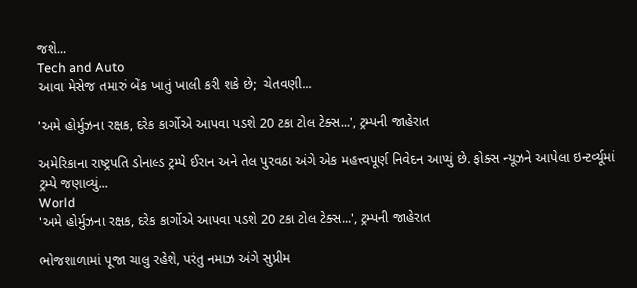જશે...
Tech and Auto
આવા મેસેજ તમારું બેંક ખાતું ખાલી કરી શકે છે;  ચેતવણી...

'અમે હોર્મુઝના રક્ષક, દરેક કાર્ગોએ આપવા પડશે 20 ટકા ટોલ ટેક્સ...', ટ્રમ્પની જાહેરાત

અમેરિકાના રાષ્ટ્રપતિ ડોનાલ્ડ ટ્રમ્પે ઈરાન અને તેલ પુરવઠા અંગે એક મહત્ત્વપૂર્ણ નિવેદન આપ્યું છે. ફોક્સ ન્યૂઝને આપેલા ઇન્ટર્વ્યૂમાં ટ્રમ્પે જણાવ્યું...
World
'અમે હોર્મુઝના રક્ષક, દરેક કાર્ગોએ આપવા પડશે 20 ટકા ટોલ ટેક્સ...', ટ્રમ્પની જાહેરાત

ભોજશાળામાં પૂજા ચાલુ રહેશે, પરંતુ નમાઝ અંગે સુપ્રીમ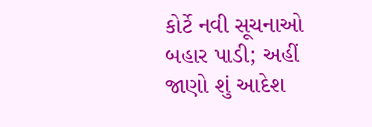કોર્ટે નવી સૂચનાઓ બહાર પાડી; અહીં જાણો શું આદેશ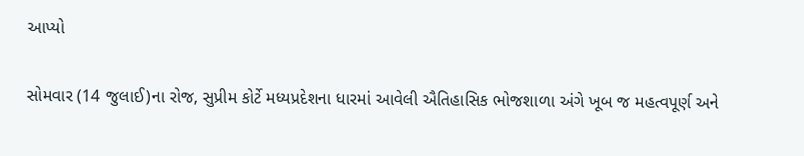આપ્યો

સોમવાર (14 જુલાઈ)ના રોજ, સુપ્રીમ કોર્ટે મધ્યપ્રદેશના ધારમાં આવેલી ઐતિહાસિક ભોજશાળા અંગે ખૂબ જ મહત્વપૂર્ણ અને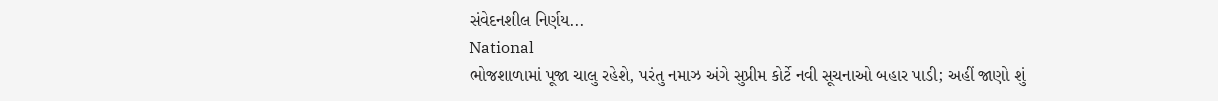સંવેદનશીલ નિર્ણય...
National
ભોજશાળામાં પૂજા ચાલુ રહેશે, પરંતુ નમાઝ અંગે સુપ્રીમ કોર્ટે નવી સૂચનાઓ બહાર પાડી; અહીં જાણો શું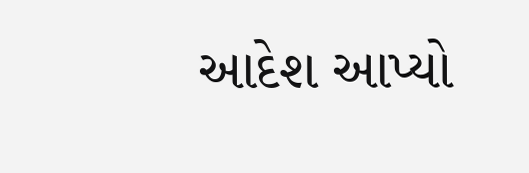આદેશ આપ્યો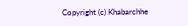Copyright (c) Khabarchhe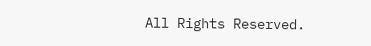All Rights Reserved.